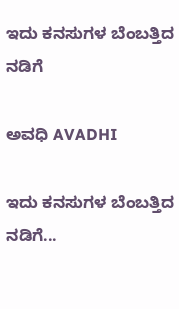ಇದು ಕನಸುಗಳ ಬೆಂಬತ್ತಿದ ನಡಿಗೆ‍

ಅವಧಿ AVADHI

ಇದು ಕನಸುಗಳ ಬೆಂಬತ್ತಿದ ನಡಿಗೆ...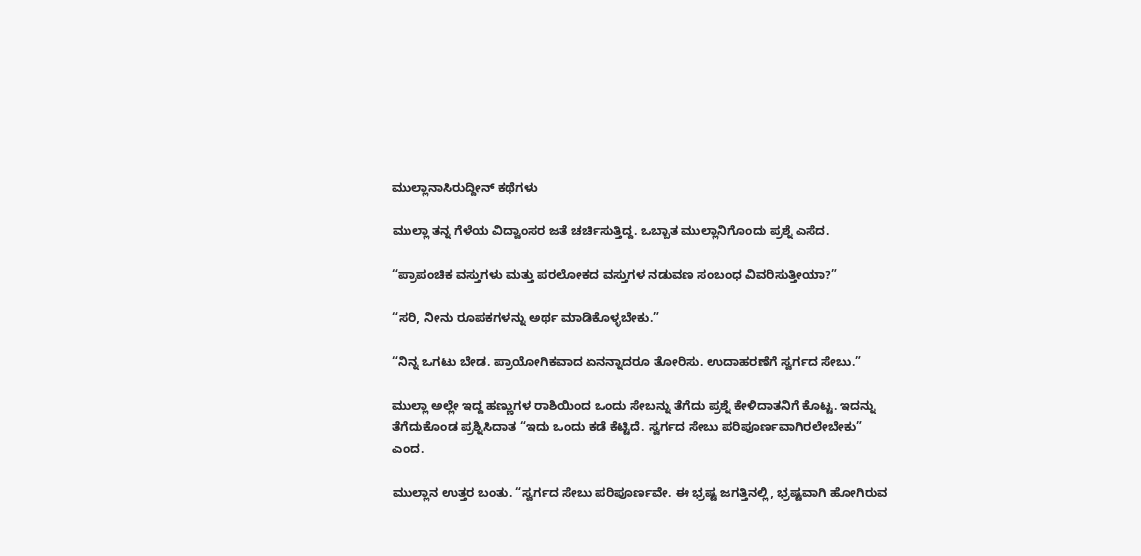ಮುಲ್ಲಾನಾಸಿರುದ್ದೀನ್ ಕಥೆಗಳು

ಮುಲ್ಲಾ ತನ್ನ ಗೆಳೆಯ ವಿದ್ವಾಂಸರ ಜತೆ ಚರ್ಚಿಸುತ್ತಿದ್ದ. ಒಬ್ಬಾತ ಮುಲ್ಲಾನಿಗೊಂದು ಪ್ರಶ್ನೆ ಎಸೆದ.

“ಪ್ರಾಪಂಚಿಕ ವಸ್ತುಗಳು ಮತ್ತು ಪರಲೋಕದ ವಸ್ತುಗಳ ನಡುವಣ ಸಂಬಂಧ ವಿವರಿಸುತ್ತೀಯಾ?”

“ಸರಿ, ನೀನು ರೂಪಕಗಳನ್ನು ಅರ್ಥ ಮಾಡಿಕೊಳ್ಳಬೇಕು.”

“ನಿನ್ನ ಒಗಟು ಬೇಡ. ಪ್ರಾಯೋಗಿಕವಾದ ಏನನ್ನಾದರೂ ತೋರಿಸು. ಉದಾಹರಣೆಗೆ ಸ್ವರ್ಗದ ಸೇಬು.”

ಮುಲ್ಲಾ ಅಲ್ಲೇ ಇದ್ದ ಹಣ್ಣುಗಳ ರಾಶಿಯಿಂದ ಒಂದು ಸೇಬನ್ನು ತೆಗೆದು ಪ್ರಶ್ನೆ ಕೇಳಿದಾತನಿಗೆ ಕೊಟ್ಟ. ಇದನ್ನು ತೆಗೆದುಕೊಂಡ ಪ್ರಶ್ನಿಸಿದಾತ “ಇದು ಒಂದು ಕಡೆ ಕೆಟ್ಟಿದೆ. ಸ್ವರ್ಗದ ಸೇಬು ಪರಿಪೂರ್ಣವಾಗಿರಲೇಬೇಕು” ಎಂದ.

ಮುಲ್ಲಾನ ಉತ್ತರ ಬಂತು. “ಸ್ವರ್ಗದ ಸೇಬು ಪರಿಪೂರ್ಣವೇ. ಈ ಭ್ರಷ್ಟ ಜಗತ್ತಿನಲ್ಲಿ, ಭ್ರಷ್ಟವಾಗಿ ಹೋಗಿರುವ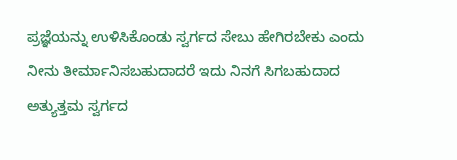ಪ್ರಜ್ಞೆಯನ್ನು ಉಳಿಸಿಕೊಂಡು ಸ್ವರ್ಗದ ಸೇಬು ಹೇಗಿರಬೇಕು ಎಂದು ನೀನು ತೀರ್ಮಾನಿಸಬಹುದಾದರೆ ಇದು ನಿನಗೆ ಸಿಗಬಹುದಾದ ಅತ್ಯುತ್ತಮ ಸ್ವರ್ಗದ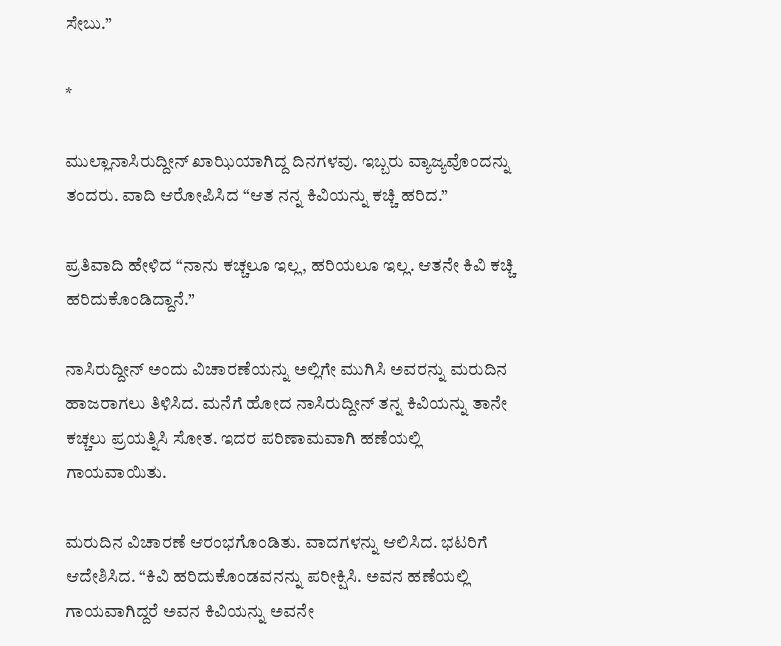ಸೇಬು.”

*

ಮುಲ್ಲಾನಾಸಿರುದ್ದೀನ್ ಖಾಝಿಯಾಗಿದ್ದ ದಿನಗಳವು. ಇಬ್ಬರು ವ್ಯಾಜ್ಯವೊಂದನ್ನು ತಂದರು. ವಾದಿ ಆರೋಪಿಸಿದ “ಆತ ನನ್ನ ಕಿವಿಯನ್ನು ಕಚ್ಚಿ ಹರಿದ.”

ಪ್ರತಿವಾದಿ ಹೇಳಿದ “ನಾನು ಕಚ್ಚಲೂ ಇಲ್ಲ, ಹರಿಯಲೂ ಇಲ್ಲ. ಆತನೇ ಕಿವಿ ಕಚ್ಚಿ ಹರಿದುಕೊಂಡಿದ್ದಾನೆ.”

ನಾಸಿರುದ್ದೀನ್ ಅಂದು ವಿಚಾರಣೆಯನ್ನು ಅಲ್ಲಿಗೇ ಮುಗಿಸಿ ಅವರನ್ನು ಮರುದಿನ ಹಾಜರಾಗಲು ತಿಳಿಸಿದ. ಮನೆಗೆ ಹೋದ ನಾಸಿರುದ್ದೀನ್ ತನ್ನ ಕಿವಿಯನ್ನು ತಾನೇ ಕಚ್ಚಲು ಪ್ರಯತ್ನಿಸಿ ಸೋತ. ಇದರ ಪರಿಣಾಮವಾಗಿ ಹಣೆಯಲ್ಲಿ ಗಾಯವಾಯಿತು.

ಮರುದಿನ ವಿಚಾರಣೆ ಆರಂಭಗೊಂಡಿತು. ವಾದಗಳನ್ನು ಆಲಿಸಿದ. ಭಟರಿಗೆ ಆದೇಶಿಸಿದ. “ಕಿವಿ ಹರಿದುಕೊಂಡವನನ್ನು ಪರೀಕ್ಷಿಸಿ. ಅವನ ಹಣೆಯಲ್ಲಿ ಗಾಯವಾಗಿದ್ದರೆ ಅವನ ಕಿವಿಯನ್ನು ಅವನೇ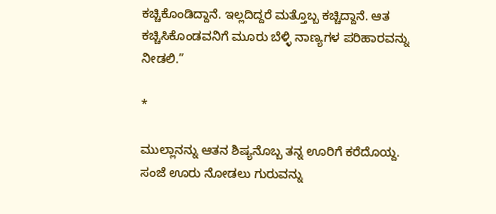ಕಚ್ಚಿಕೊಂಡಿದ್ದಾನೆ. ಇಲ್ಲದಿದ್ದರೆ ಮತ್ತೊಬ್ಬ ಕಚ್ಚಿದ್ದಾನೆ. ಆತ ಕಚ್ಚಿಸಿಕೊಂಡವನಿಗೆ ಮೂರು ಬೆಳ್ಳಿ ನಾಣ್ಯಗಳ ಪರಿಹಾರವನ್ನು ನೀಡಲಿ.”

*

ಮುಲ್ಲಾನನ್ನು ಆತನ ಶಿಷ್ಯನೊಬ್ಬ ತನ್ನ ಊರಿಗೆ ಕರೆದೊಯ್ದ. ಸಂಜೆ ಊರು ನೋಡಲು ಗುರುವನ್ನು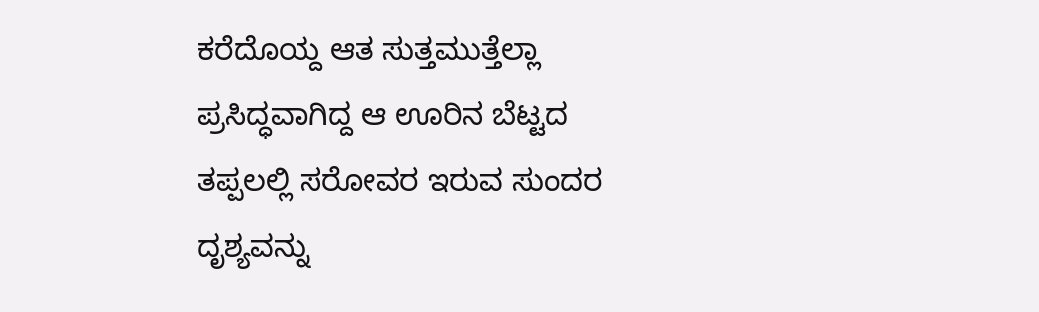ಕರೆದೊಯ್ದ ಆತ ಸುತ್ತಮುತ್ತೆಲ್ಲಾ ಪ್ರಸಿದ್ಧವಾಗಿದ್ದ ಆ ಊರಿನ ಬೆಟ್ಟದ ತಪ್ಪಲಲ್ಲಿ ಸರೋವರ ಇರುವ ಸುಂದರ ದೃಶ್ಯವನ್ನು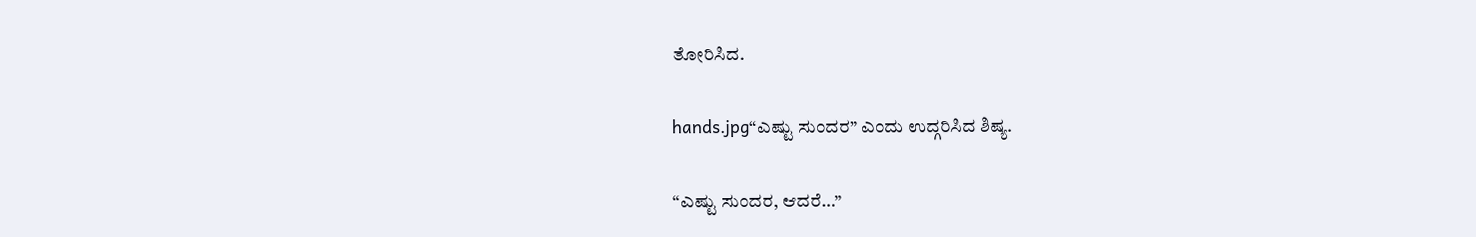ತೋರಿಸಿದ.

hands.jpg“ಎಷ್ಟು ಸುಂದರ” ಎಂದು ಉದ್ಗರಿಸಿದ ಶಿಷ್ಯ.

“ಎಷ್ಟು ಸುಂದರ, ಆದರೆ…”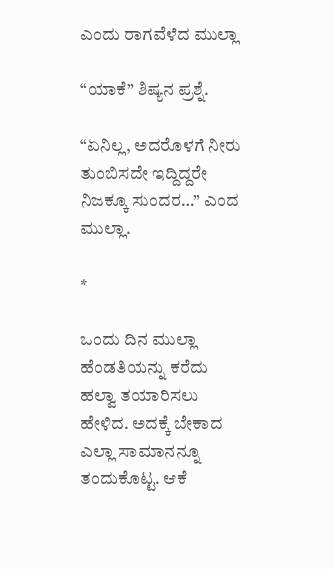ಎಂದು ರಾಗವೆಳೆದ ಮುಲ್ಲಾ

“ಯಾಕೆ” ಶಿಷ್ಯನ ಪ್ರಶ್ನೆ.

“ಏನಿಲ್ಲ, ಅದರೊಳಗೆ ನೀರು ತುಂಬಿಸದೇ ಇದ್ದಿದ್ದರೇ ನಿಜಕ್ಕೂ ಸುಂದರ…” ಎಂದ ಮುಲ್ಲಾ.

*

ಒಂದು ದಿನ ಮುಲ್ಲಾ ಹೆಂಡತಿಯನ್ನು ಕರೆದು ಹಲ್ವಾ ತಯಾರಿಸಲು ಹೇಳಿದ. ಅದಕ್ಕೆ ಬೇಕಾದ ಎಲ್ಲಾ ಸಾಮಾನನ್ನೂ ತಂದುಕೊಟ್ಟ. ಆಕೆ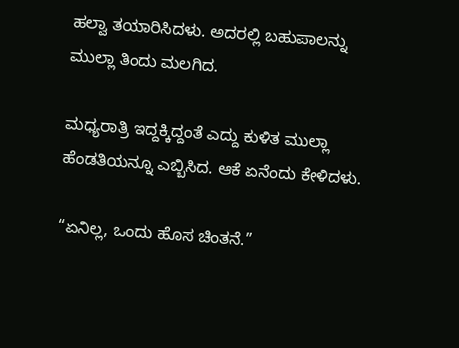ಹಲ್ವಾ ತಯಾರಿಸಿದಳು. ಅದರಲ್ಲಿ ಬಹುಪಾಲನ್ನು ಮುಲ್ಲಾ ತಿಂದು ಮಲಗಿದ.

ಮಧ್ಯರಾತ್ರಿ ಇದ್ದಕ್ಕಿದ್ದಂತೆ ಎದ್ದು ಕುಳಿತ ಮುಲ್ಲಾ ಹೆಂಡತಿಯನ್ನೂ ಎಬ್ಬಿಸಿದ. ಆಕೆ ಏನೆಂದು ಕೇಳಿದಳು.

“ಏನಿಲ್ಲ, ಒಂದು ಹೊಸ ಚಿಂತನೆ.”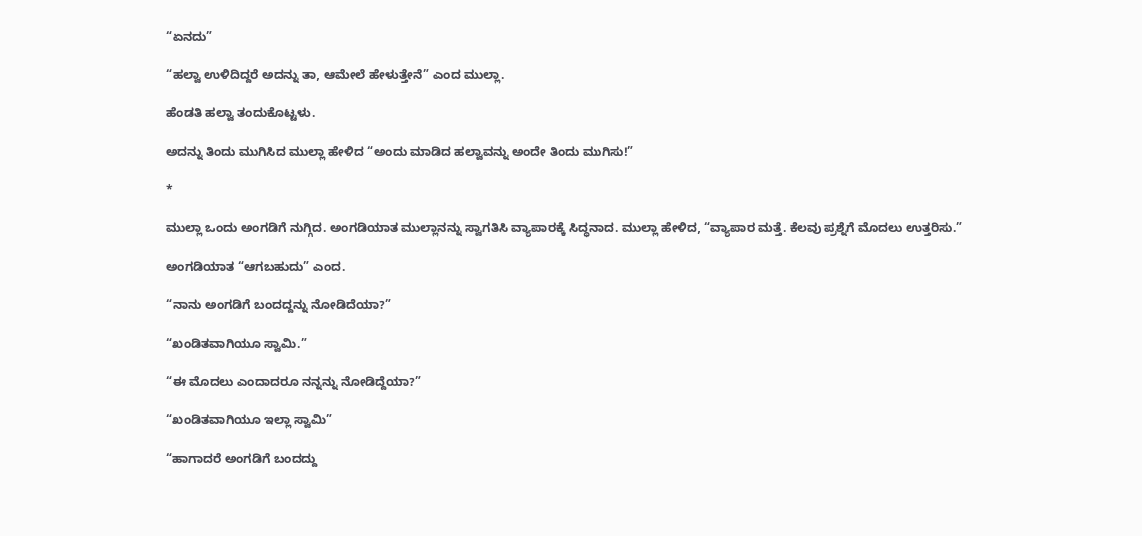“ಏನದು”

“ಹಲ್ವಾ ಉಳಿದಿದ್ದರೆ ಅದನ್ನು ತಾ, ಆಮೇಲೆ ಹೇಳುತ್ತೇನೆ” ಎಂದ ಮುಲ್ಲಾ.

ಹೆಂಡತಿ ಹಲ್ವಾ ತಂದುಕೊಟ್ಟಳು.

ಅದನ್ನು ತಿಂದು ಮುಗಿಸಿದ ಮುಲ್ಲಾ ಹೇಳಿದ “ಅಂದು ಮಾಡಿದ ಹಲ್ವಾವನ್ನು ಅಂದೇ ತಿಂದು ಮುಗಿಸು!”

*

ಮುಲ್ಲಾ ಒಂದು ಅಂಗಡಿಗೆ ನುಗ್ಗಿದ. ಅಂಗಡಿಯಾತ ಮುಲ್ಲಾನನ್ನು ಸ್ವಾಗತಿಸಿ ವ್ಯಾಪಾರಕ್ಕೆ ಸಿದ್ಧನಾದ. ಮುಲ್ಲಾ ಹೇಳಿದ, “ವ್ಯಾಪಾರ ಮತ್ತೆ. ಕೆಲವು ಪ್ರಶ್ನೆಗೆ ಮೊದಲು ಉತ್ತರಿಸು.”

ಅಂಗಡಿಯಾತ “ಆಗಬಹುದು” ಎಂದ.

“ನಾನು ಅಂಗಡಿಗೆ ಬಂದದ್ದನ್ನು ನೋಡಿದೆಯಾ?”

“ಖಂಡಿತವಾಗಿಯೂ ಸ್ವಾಮಿ.”

“ಈ ಮೊದಲು ಎಂದಾದರೂ ನನ್ನನ್ನು ನೋಡಿದ್ದೆಯಾ?”

“ಖಂಡಿತವಾಗಿಯೂ ಇಲ್ಲಾ ಸ್ವಾಮಿ”

“ಹಾಗಾದರೆ ಅಂಗಡಿಗೆ ಬಂದದ್ದು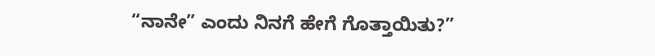“ನಾನೇ” ಎಂದು ನಿನಗೆ ಹೇಗೆ ಗೊತ್ತಾಯಿತು?”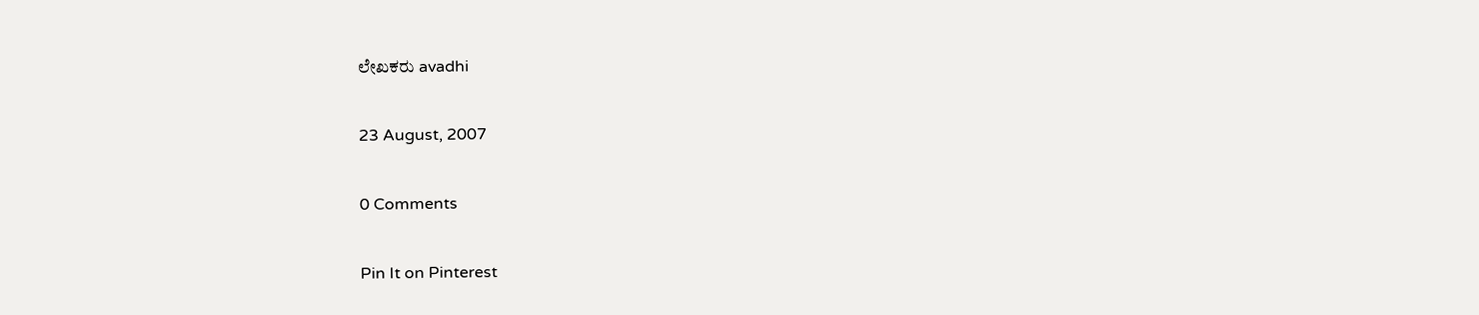ಲೇಖಕರು avadhi

23 August, 2007

0 Comments

Pin It on Pinterest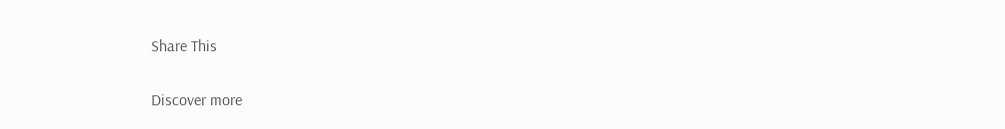Share This

Discover more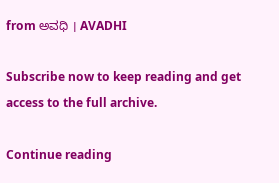from ಅವಧಿ । AVADHI

Subscribe now to keep reading and get access to the full archive.

Continue reading